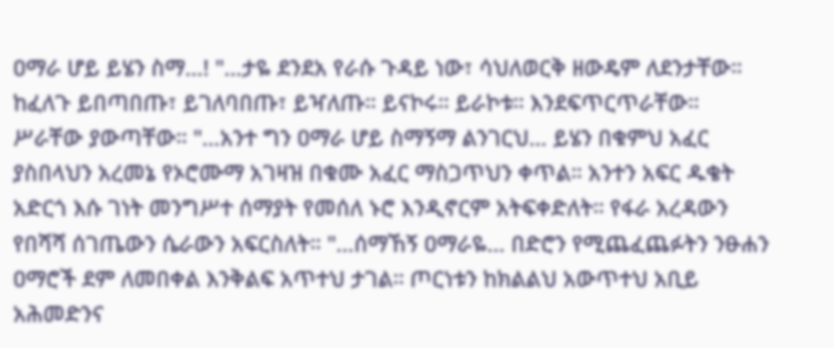ዐማራ ሆይ ይሄን ስማ…! "…ታዬ ደንደአ የራሱ ጉዳይ ነው፣ ሳህለወርቅ ዘውዴም ለደንታቸው። ከፈለጉ ይበጣበጡ፣ ይገለባበጡ፣ ይዣለጡ። ይናኮሩ። ይራኮቱ። እንደፍጥርጥራቸው። ሥራቸው ያውጣቸው። "…አንተ ግን ዐማራ ሆይ ስማኝማ ልንገርህ… ይሄን በቁምህ አፈር ያስበላህን አረመኔ የኦሮሙማ አገዛዝ በቁሙ አፈር ማስጋጥህን ቀጥል። አንተን አፍር ዱቄት አድርጎ እሱ ገነት መንግሥተ ሰማያት የመሰለ ኑሮ እንዲኖርም አትፍቀድለት። የፋራ አረዳውን የበሻሻ ሰገጤውን ሴራውን አፍርስለት። "…ሰማኸኝ ዐማራዬ… በድሮን የሚጨፈጨፉትን ንፁሐን ዐማሮች ደም ለመበቀል እንቅልፍ አጥተህ ታገል። ጦርነቱን ከክልልህ አውጥተህ አቢይ አሕመድንና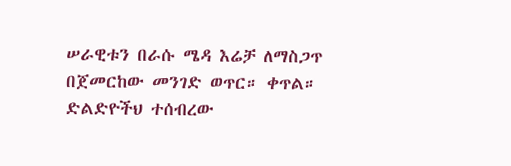ሠራዊቱን በራሱ ሜዳ እሬቻ ለማስጋጥ በጀመርከው መንገድ ወጥር። ቀጥል። ድልድዮችህ ተሰብረው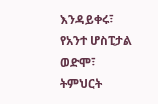እንዳይቀሩ፣ የአንተ ሆስፒታል ወድሞ፣ ትምህርት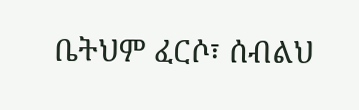ቤትህም ፈርሶ፣ ሰብልህ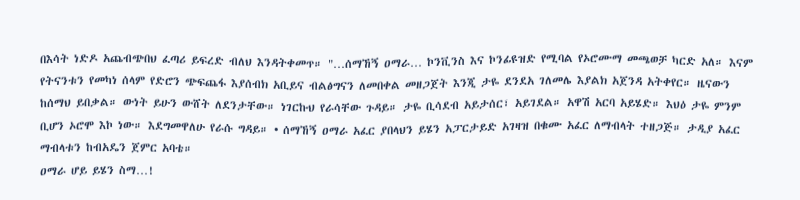በእሳት ነድዶ አጨብጭበህ ፈጣሪ ይፍረድ ብለህ እንዳትቀመጥ። "…ሰማኸኝ ዐማራ… ኮንቪንስ እና ኮንፊዩዝድ የሚባል የኦሮሙማ መጫወቻ ካርድ አለ። እናም የትናንቱን የመካነ ሰላም የድሮን ጭፍጨፋ እያሰብክ አቢይና ብልፅግናን ለመበቀል መዘጋጀት እንጂ ታዬ ደንደአ ገለመሌ እያልክ አጀንዳ አትቀየር። ዜናውን ከሰማህ ይበቃል። ውነት ይሁን ውሸት ለደንታቸው። ነገርኩህ የራሳቸው ጉዳይ። ታዬ ቢሳደብ አይታሰር፣ አይገደል። አዋሽ አርባ አይሄድ። እህዕ ታዬ ምንም ቢሆን ኦሮሞ እኮ ነው። እደግመዋለሁ የራሱ ግዳይ። • ሰማኸኝ ዐማራ አፈር ያበላህን ይሄን አፓርታይድ አገዛዝ በቁሙ አፈር ለማብላት ተዘጋጅ። ታዲያ አፈር ማብላቱን ከብአዴን ጀምር አባቴ።
ዐማራ ሆይ ይሄን ስማ…!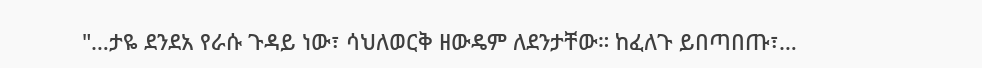"…ታዬ ደንደአ የራሱ ጉዳይ ነው፣ ሳህለወርቅ ዘውዴም ለደንታቸው። ከፈለጉ ይበጣበጡ፣…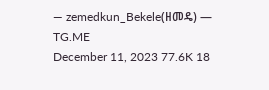— zemedkun_Bekele(ዘመዴ) — TG.ME
December 11, 2023 77.6K 18